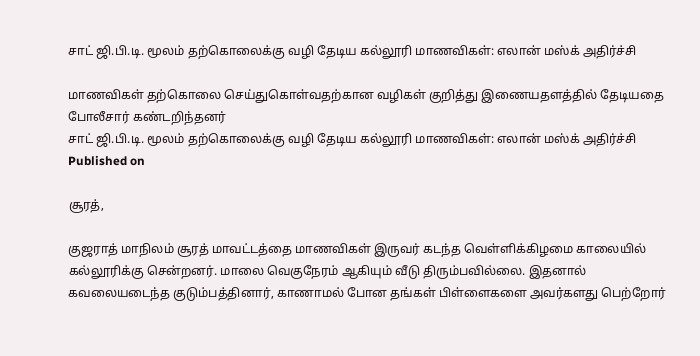சாட் ஜி.பி.டி. மூலம் தற்கொலைக்கு வழி தேடிய கல்லூரி மாணவிகள்: எலான் மஸ்க் அதிர்ச்சி

மாணவிகள் தற்கொலை செய்துகொள்வதற்கான வழிகள் குறித்து இணையதளத்தில் தேடியதை போலீசார் கண்டறிந்தனர்
சாட் ஜி.பி.டி. மூலம் தற்கொலைக்கு வழி தேடிய கல்லூரி மாணவிகள்: எலான் மஸ்க் அதிர்ச்சி
Published on

சூரத்,

குஜராத் மாநிலம் சூரத் மாவட்டத்தை மாணவிகள் இருவர் கடந்த வெள்ளிக்கிழமை காலையில் கல்லூரிக்கு சென்றனர். மாலை வெகுநேரம் ஆகியும் வீடு திரும்பவில்லை. இதனால் கவலையடைந்த குடும்பத்தினார், காணாமல் போன தங்கள் பிள்ளைகளை அவர்களது பெற்றோர்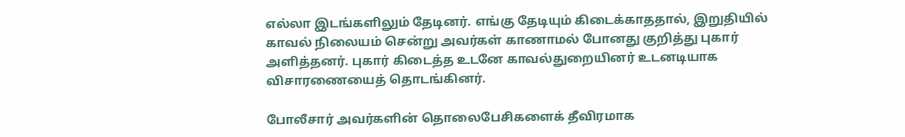எல்லா இடங்களிலும் தேடினர். எங்கு தேடியும் கிடைக்காததால், இறுதியில் காவல் நிலையம் சென்று அவர்கள் காணாமல் போனது குறித்து புகார் அளித்தனர். புகார் கிடைத்த உடனே காவல்துறையினர் உடனடியாக விசாரணையைத் தொடங்கினர்.

போலீசார் அவர்களின் தொலைபேசிகளைக் தீவிரமாக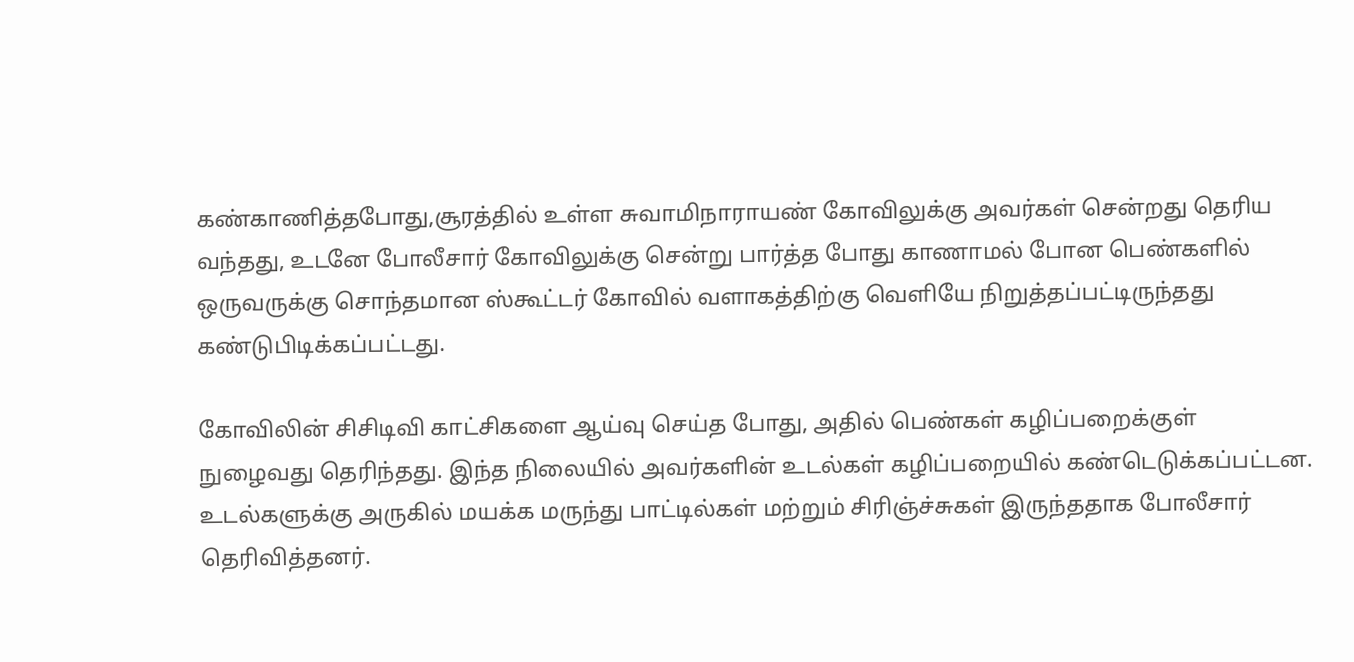கண்காணித்தபோது,சூரத்தில் உள்ள சுவாமிநாராயண் கோவிலுக்கு அவர்கள் சென்றது தெரிய வந்தது, உடனே போலீசார் கோவிலுக்கு சென்று பார்த்த போது காணாமல் போன பெண்களில் ஒருவருக்கு சொந்தமான ஸ்கூட்டர் கோவில் வளாகத்திற்கு வெளியே நிறுத்தப்பட்டிருந்தது கண்டுபிடிக்கப்பட்டது.

கோவிலின் சிசிடிவி காட்சிகளை ஆய்வு செய்த போது, அதில் பெண்கள் கழிப்பறைக்குள் நுழைவது தெரிந்தது. இந்த நிலையில் அவர்களின் உடல்கள் கழிப்பறையில் கண்டெடுக்கப்பட்டன. உடல்களுக்கு அருகில் மயக்க மருந்து பாட்டில்கள் மற்றும் சிரிஞ்ச்சுகள் இருந்ததாக போலீசார் தெரிவித்தனர்.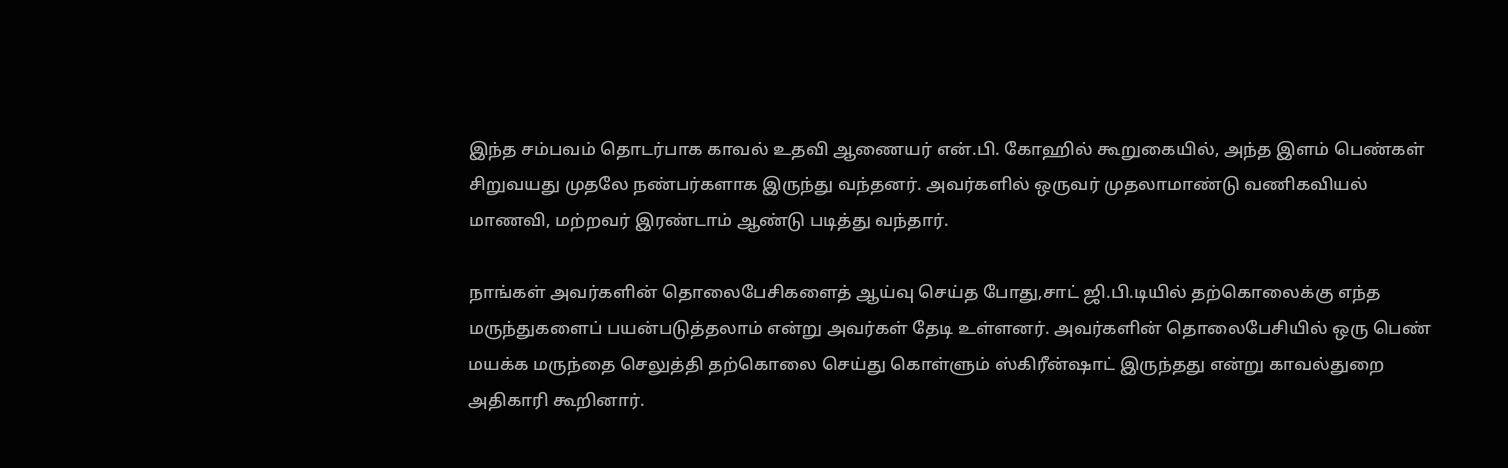இந்த சம்பவம் தொடர்பாக காவல் உதவி ஆணையர் என்.பி. கோஹில் கூறுகையில், அந்த இளம் பெண்கள் சிறுவயது முதலே நண்பர்களாக இருந்து வந்தனர். அவர்களில் ஒருவர் முதலாமாண்டு வணிகவியல் மாணவி, மற்றவர் இரண்டாம் ஆண்டு படித்து வந்தார்.

நாங்கள் அவர்களின் தொலைபேசிகளைத் ஆய்வு செய்த போது,சாட் ஜி.பி.டியில் தற்கொலைக்கு எந்த மருந்துகளைப் பயன்படுத்தலாம் என்று அவர்கள் தேடி உள்ளனர். அவர்களின் தொலைபேசியில் ஒரு பெண் மயக்க மருந்தை செலுத்தி தற்கொலை செய்து கொள்ளும் ஸ்கிரீன்ஷாட் இருந்தது என்று காவல்துறை அதிகாரி கூறினார்.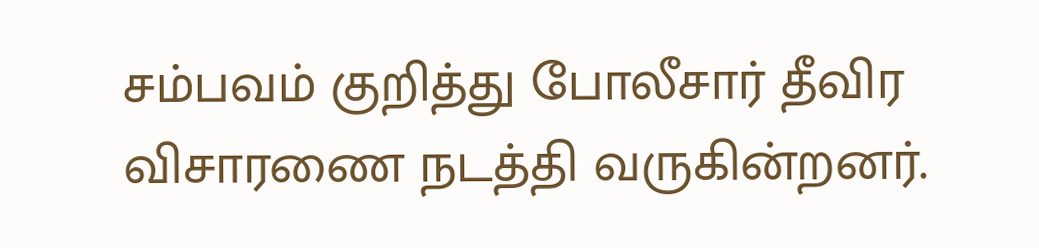சம்பவம் குறித்து போலீசார் தீவிர விசாரணை நடத்தி வருகின்றனர்.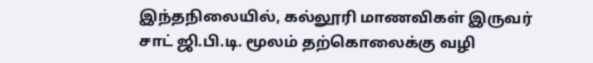இந்தநிலையில், கல்லூரி மாணவிகள் இருவர் சாட் ஜி.பி.டி. மூலம் தற்கொலைக்கு வழி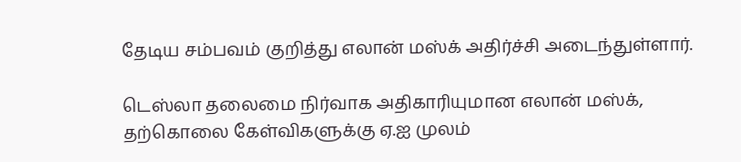தேடிய சம்பவம் குறித்து எலான் மஸ்க் அதிர்ச்சி அடைந்துள்ளார்.

டெஸ்லா தலைமை நிர்வாக அதிகாரியுமான எலான் மஸ்க், தற்கொலை கேள்விகளுக்கு ஏ.ஐ முலம்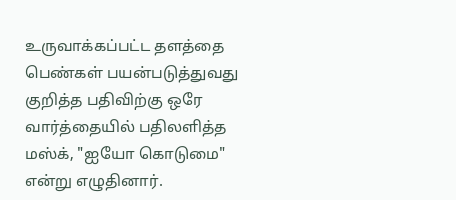உருவாக்கப்பட்ட தளத்தை பெண்கள் பயன்படுத்துவது குறித்த பதிவிற்கு ஒரே வார்த்தையில் பதிலளித்த மஸ்க், "ஐயோ கொடுமை" என்று எழுதினார்.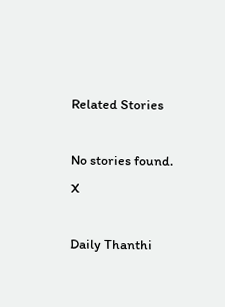Related Stories

No stories found.
X

Daily Thanthi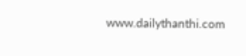www.dailythanthi.com